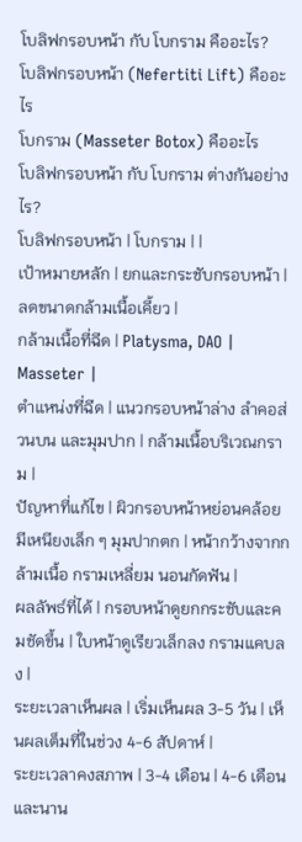โบลิฟกรอบหน้า กับ โบกราม คืออะไร?
โบลิฟกรอบหน้า (Nefertiti Lift) คืออะไร
โบกราม (Masseter Botox) คืออะไร
โบลิฟกรอบหน้า กับ โบกราม ต่างกันอย่างไร?
โบลิฟกรอบหน้า | โบกราม | |
เป้าหมายหลัก | ยกและกระชับกรอบหน้า | ลดขนาดกล้ามเนื้อเคี้ยว |
กล้ามเนื้อที่ฉีด | Platysma, DAO | Masseter |
ตำแหน่งที่ฉีด | แนวกรอบหน้าล่าง ลำคอส่วนบน และมุมปาก | กล้ามเนื้อบริเวณกราม |
ปัญหาที่แก้ไข | ผิวกรอบหน้าหย่อนคล้อย มีเหนียงเล็ก ๆ มุมปากตก | หน้ากว้างจากกล้ามเนื้อ กรามเหลี่ยม นอนกัดฟัน |
ผลลัพธ์ที่ได้ | กรอบหน้าดูยกกระชับและคมชัดขึ้น | ใบหน้าดูเรียวเล็กลง กรามแคบลง |
ระยะเวลาเห็นผล | เริ่มเห็นผล 3-5 วัน | เห็นผลเต็มที่ในช่วง 4-6 สัปดาห์ |
ระยะเวลาคงสภาพ | 3-4 เดือน | 4-6 เดือน และนาน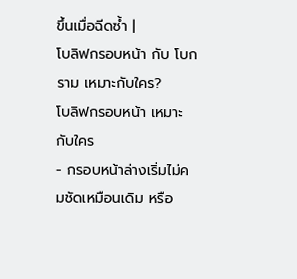ขึ้นเมื่อฉีดซ้ำ |
โบลิฟกรอบหน้า กับ โบกราม เหมาะกับใคร?
โบลิฟกรอบหน้า เหมาะกับใคร
- กรอบหน้าล่างเริ่มไม่คมชัดเหมือนเดิม หรือ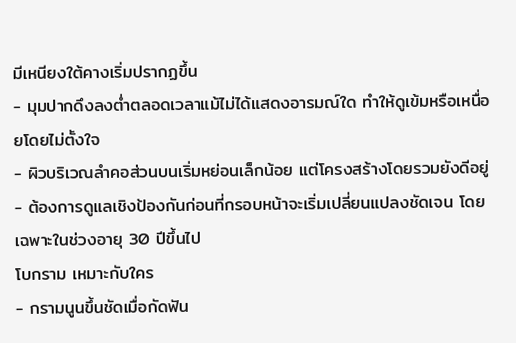มีเหนียงใต้คางเริ่มปรากฏขึ้น
- มุมปากดึงลงต่ำตลอดเวลาแม้ไม่ได้แสดงอารมณ์ใด ทำให้ดูเข้มหรือเหนื่อยโดยไม่ตั้งใจ
- ผิวบริเวณลำคอส่วนบนเริ่มหย่อนเล็กน้อย แต่โครงสร้างโดยรวมยังดีอยู่
- ต้องการดูแลเชิงป้องกันก่อนที่กรอบหน้าจะเริ่มเปลี่ยนแปลงชัดเจน โดยเฉพาะในช่วงอายุ 30 ปีขึ้นไป
โบกราม เหมาะกับใคร
- กรามนูนขึ้นชัดเมื่อกัดฟัน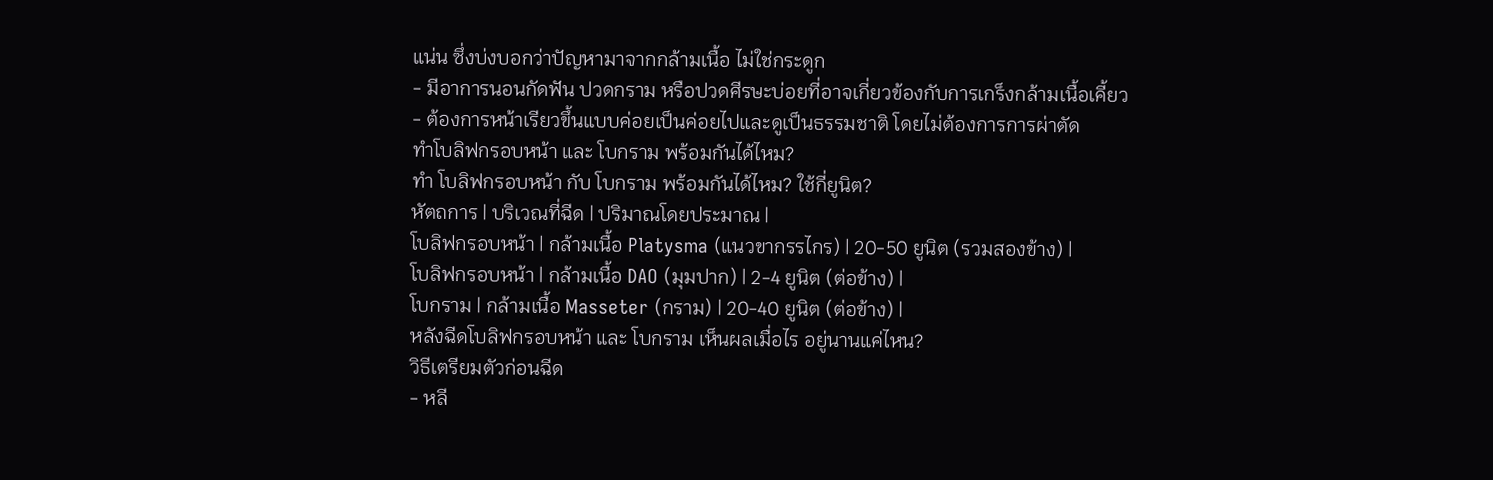แน่น ซึ่งบ่งบอกว่าปัญหามาจากกล้ามเนื้อ ไม่ใช่กระดูก
- มีอาการนอนกัดฟัน ปวดกราม หรือปวดศีรษะบ่อยที่อาจเกี่ยวข้องกับการเกร็งกล้ามเนื้อเคี้ยว
- ต้องการหน้าเรียวขึ้นแบบค่อยเป็นค่อยไปและดูเป็นธรรมชาติ โดยไม่ต้องการการผ่าตัด
ทำโบลิฟกรอบหน้า และ โบกราม พร้อมกันได้ไหม?
ทำ โบลิฟกรอบหน้า กับ โบกราม พร้อมกันได้ไหม? ใช้กี่ยูนิต?
หัตถการ | บริเวณที่ฉีด | ปริมาณโดยประมาณ |
โบลิฟกรอบหน้า | กล้ามเนื้อ Platysma (แนวขากรรไกร) | 20-50 ยูนิต (รวมสองข้าง) |
โบลิฟกรอบหน้า | กล้ามเนื้อ DAO (มุมปาก) | 2-4 ยูนิต (ต่อข้าง) |
โบกราม | กล้ามเนื้อ Masseter (กราม) | 20-40 ยูนิต (ต่อข้าง) |
หลังฉีดโบลิฟกรอบหน้า และ โบกราม เห็นผลเมื่อไร อยู่นานแค่ไหน?
วิธีเตรียมตัวก่อนฉีด
- หลี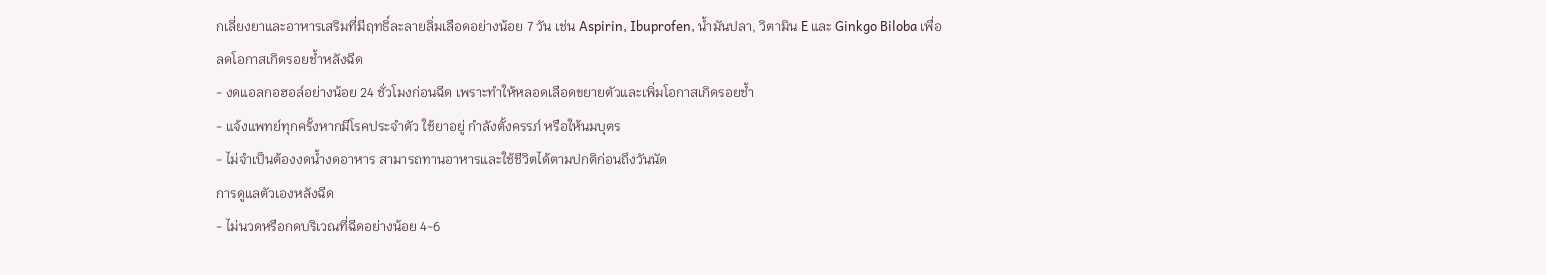กเลี่ยงยาและอาหารเสริมที่มีฤทธิ์ละลายลิ่มเลือดอย่างน้อย 7 วัน เช่น Aspirin, Ibuprofen, น้ำมันปลา, วิตามิน E และ Ginkgo Biloba เพื่อลดโอกาสเกิดรอยช้ำหลังฉีด
- งดแอลกอฮอล์อย่างน้อย 24 ชั่วโมงก่อนฉีด เพราะทำให้หลอดเลือดขยายตัวและเพิ่มโอกาสเกิดรอยช้ำ
- แจ้งแพทย์ทุกครั้งหากมีโรคประจำตัว ใช้ยาอยู่ กำลังตั้งครรภ์ หรือให้นมบุตร
- ไม่จำเป็นต้องงดน้ำงดอาหาร สามารถทานอาหารและใช้ชีวิตได้ตามปกติก่อนถึงวันนัด
การดูแลตัวเองหลังฉีด
- ไม่นวดหรือกดบริเวณที่ฉีดอย่างน้อย 4-6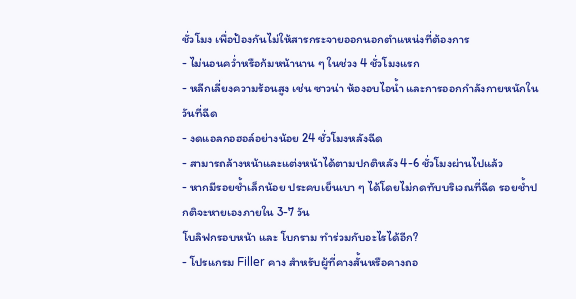ชั่วโมง เพื่อป้องกันไม่ให้สารกระจายออกนอกตำแหน่งที่ต้องการ
- ไม่นอนคว่ำหรือก้มหน้านาน ๆ ในช่วง 4 ชั่วโมงแรก
- หลีกเลี่ยงความร้อนสูง เช่น ซาวน่า ห้องอบไอน้ำ และการออกกำลังกายหนักในวันที่ฉีด
- งดแอลกอฮอล์อย่างน้อย 24 ชั่วโมงหลังฉีด
- สามารถล้างหน้าและแต่งหน้าได้ตามปกติหลัง 4-6 ชั่วโมงผ่านไปแล้ว
- หากมีรอยช้ำเล็กน้อย ประคบเย็นเบา ๆ ได้โดยไม่กดทับบริเวณที่ฉีด รอยช้ำปกติจะหายเองภายใน 3-7 วัน
โบลิฟกรอบหน้า และ โบกราม ทำร่วมกับอะไรได้อีก?
- โปรแกรม Filler คาง สำหรับผู้ที่คางสั้นหรือคางถอ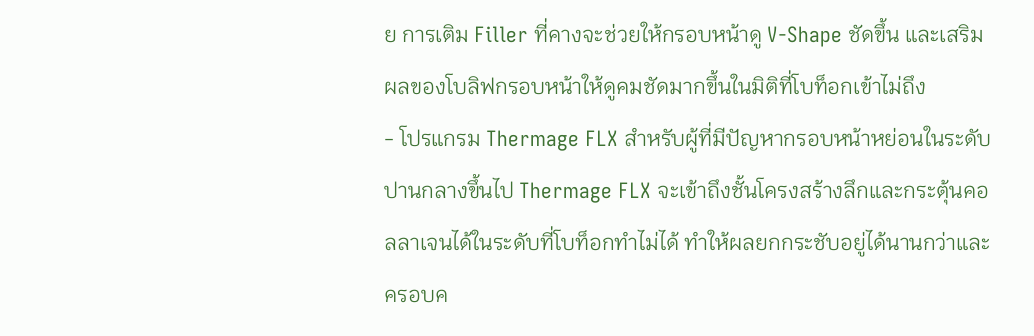ย การเติม Filler ที่คางจะช่วยให้กรอบหน้าดู V-Shape ชัดขึ้น และเสริมผลของโบลิฟกรอบหน้าให้ดูคมชัดมากขึ้นในมิติที่โบท็อกเข้าไม่ถึง
- โปรแกรม Thermage FLX สำหรับผู้ที่มีปัญหากรอบหน้าหย่อนในระดับปานกลางขึ้นไป Thermage FLX จะเข้าถึงชั้นโครงสร้างลึกและกระตุ้นคอลลาเจนได้ในระดับที่โบท็อกทำไม่ได้ ทำให้ผลยกกระชับอยู่ได้นานกว่าและครอบค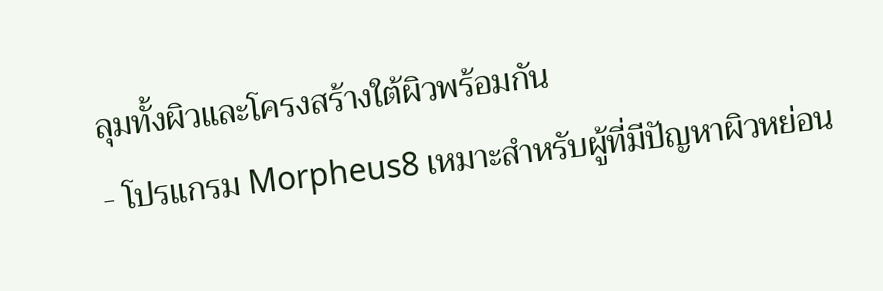ลุมทั้งผิวและโครงสร้างใต้ผิวพร้อมกัน
- โปรแกรม Morpheus8 เหมาะสำหรับผู้ที่มีปัญหาผิวหย่อน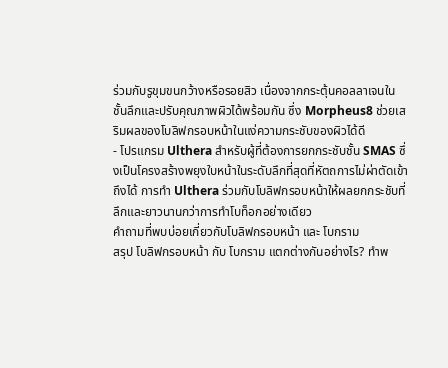ร่วมกับรูขุมขนกว้างหรือรอยสิว เนื่องจากกระตุ้นคอลลาเจนในชั้นลึกและปรับคุณภาพผิวได้พร้อมกัน ซึ่ง Morpheus8 ช่วยเสริมผลของโบลิฟกรอบหน้าในแง่ความกระชับของผิวได้ดี
- โปรแกรม Ulthera สำหรับผู้ที่ต้องการยกกระชับชั้น SMAS ซึ่งเป็นโครงสร้างพยุงใบหน้าในระดับลึกที่สุดที่หัตถการไม่ผ่าตัดเข้าถึงได้ การทำ Ulthera ร่วมกับโบลิฟกรอบหน้าให้ผลยกกระชับที่ลึกและยาวนานกว่าการทำโบท็อกอย่างเดียว
คำถามที่พบบ่อยเกี่ยวกับโบลิฟกรอบหน้า และ โบกราม
สรุป โบลิฟกรอบหน้า กับ โบกราม แตกต่างกันอย่างไร? ทำพ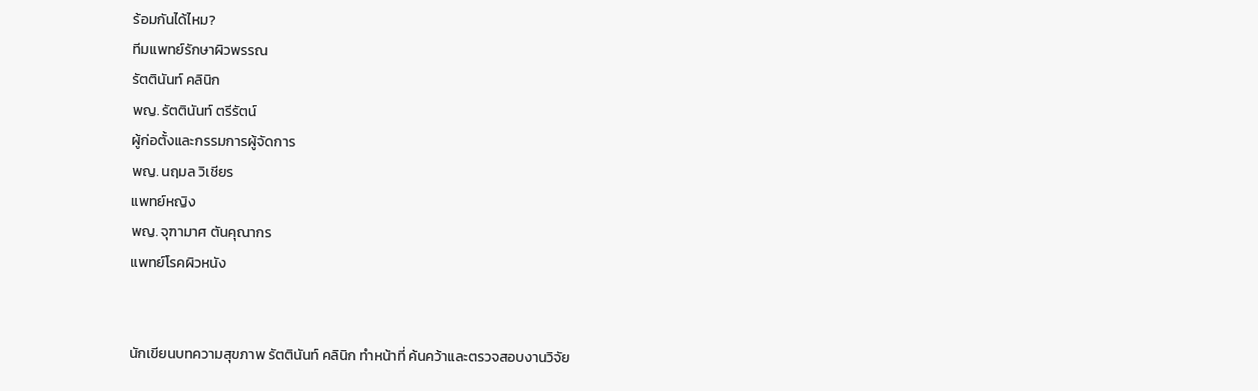ร้อมกันได้ไหม?
ทีมแพทย์รักษาผิวพรรณ
รัตตินันท์ คลินิก
พญ. รัตตินันท์ ตรีรัตน์
ผู้ก่อตั้งและกรรมการผู้จัดการ
พญ. นฤมล วิเชียร
แพทย์หญิง
พญ. จุฑามาศ ตันคุณากร
แพทย์โรคผิวหนัง


นักเขียนบทความสุขภาพ รัตตินันท์ คลินิก ทำหน้าที่ ค้นคว้าและตรวจสอบงานวิจัย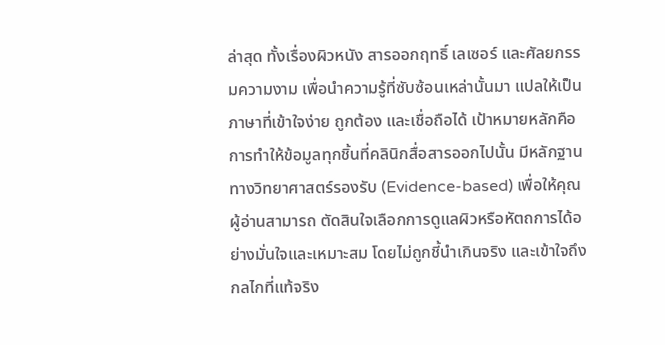ล่าสุด ทั้งเรื่องผิวหนัง สารออกฤทธิ์ เลเซอร์ และศัลยกรรมความงาม เพื่อนำความรู้ที่ซับซ้อนเหล่านั้นมา แปลให้เป็นภาษาที่เข้าใจง่าย ถูกต้อง และเชื่อถือได้ เป้าหมายหลักคือการทำให้ข้อมูลทุกชิ้นที่คลินิกสื่อสารออกไปนั้น มีหลักฐานทางวิทยาศาสตร์รองรับ (Evidence-based) เพื่อให้คุณผู้อ่านสามารถ ตัดสินใจเลือกการดูแลผิวหรือหัตถการได้อย่างมั่นใจและเหมาะสม โดยไม่ถูกชี้นำเกินจริง และเข้าใจถึงกลไกที่แท้จริง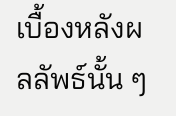เบื้องหลังผลลัพธ์นั้น ๆ